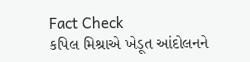Fact Check
કપિલ મિશ્રાએ ખેડૂત આંદોલનને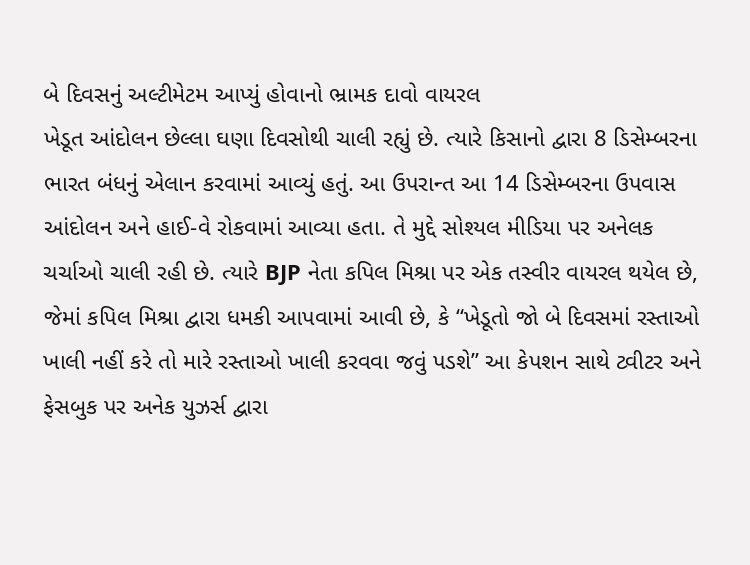બે દિવસનું અલ્ટીમેટમ આપ્યું હોવાનો ભ્રામક દાવો વાયરલ
ખેડૂત આંદોલન છેલ્લા ઘણા દિવસોથી ચાલી રહ્યું છે. ત્યારે કિસાનો દ્વારા 8 ડિસેમ્બરના ભારત બંધનું એલાન કરવામાં આવ્યું હતું. આ ઉપરાન્ત આ 14 ડિસેમ્બરના ઉપવાસ આંદોલન અને હાઈ-વે રોકવામાં આવ્યા હતા. તે મુદ્દે સોશ્યલ મીડિયા પર અનેલક ચર્ચાઓ ચાલી રહી છે. ત્યારે BJP નેતા કપિલ મિશ્રા પર એક તસ્વીર વાયરલ થયેલ છે, જેમાં કપિલ મિશ્રા દ્વારા ધમકી આપવામાં આવી છે, કે “ખેડૂતો જો બે દિવસમાં રસ્તાઓ ખાલી નહીં કરે તો મારે રસ્તાઓ ખાલી કરવવા જવું પડશે” આ કેપશન સાથે ટ્વીટર અને ફેસબુક પર અનેક યુઝર્સ દ્વારા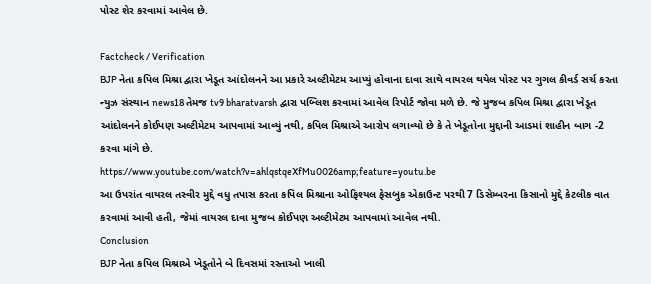પોસ્ટ શેર કરવામાં આવેલ છે.

Factcheck / Verification
BJP નેતા કપિલ મિશ્રા દ્વારા ખેડૂત આંદોલનને આ પ્રકારે અલ્ટીમેટમ આપ્યું હોવાના દાવા સાથે વાયરલ થયેલ પોસ્ટ પર ગુગલ કીવર્ડ સર્ચ કરતા ન્યુઝ સંસ્થાન news18 તેમજ tv9 bharatvarsh દ્વારા પબ્લિશ કરવામાં આવેલ રિપોર્ટ જોવા મળે છે. જે મુજબ કપિલ મિશ્રા દ્વારા ખેડૂત આંદોલનને કોઈપણ અલ્ટીમેટમ આપવામાં આવ્યું નથી, કપિલ મિશ્રાએ આરોપ લગાવ્યો છે કે તે ખેડૂતોના મુદ્દાની આડમાં શાહીન બાગ -2 કરવા માંગે છે.
https://www.youtube.com/watch?v=ahlqstqeXfMu0026amp;feature=youtu.be
આ ઉપરાંત વાયરલ તસ્વીર મુદ્દે વધુ તપાસ કરતા કપિલ મિશ્રાના ઓફિશ્યલ ફેસબુક એકાઉન્ટ પરથી 7 ડિસેમ્બરના કિસાનો મુદ્દે કેટલીક વાત કરવામાં આવી હતી, જેમાં વાયરલ દાવા મુજબ કોઈપણ અલ્ટીમેટમ આપવામાં આવેલ નથી.
Conclusion
BJP નેતા કપિલ મિશ્રાએ ખેડૂતોને બે દિવસમાં રસ્તાઓ ખાલી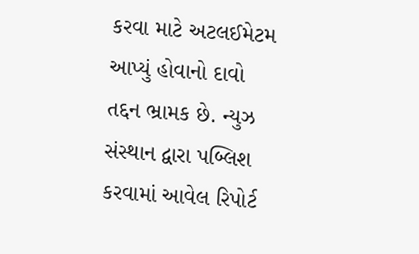કરવા માટે અટલઈમેટમ આપ્યું હોવાનો દાવો તદ્દન ભ્રામક છે. ન્યુઝ સંસ્થાન દ્વારા પબ્લિશ કરવામાં આવેલ રિપોર્ટ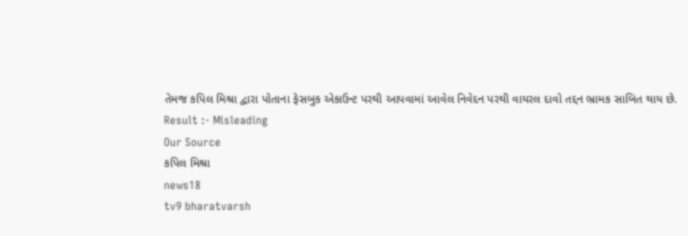તેમજ કપિલ મિશ્રા દ્વારા પોતાના ફેસબુક એકાઉન્ટ પરથી આપવામાં આવેલ નિવેદન પરથી વાયરલ દાવો તદ્દન ભ્રામક સાબિત થાય છે.
Result :- Misleading
Our Source
કપિલ મિશ્રા
news18
tv9 bharatvarsh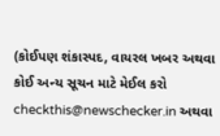(કોઈપણ શંકાસ્પદ, વાયરલ ખબર અથવા કોઈ અન્ય સૂચન માટે મેઈલ કરો checkthis@newschecker.in અથવા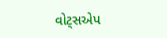વોટ્સએપ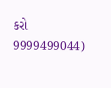કરો 9999499044)